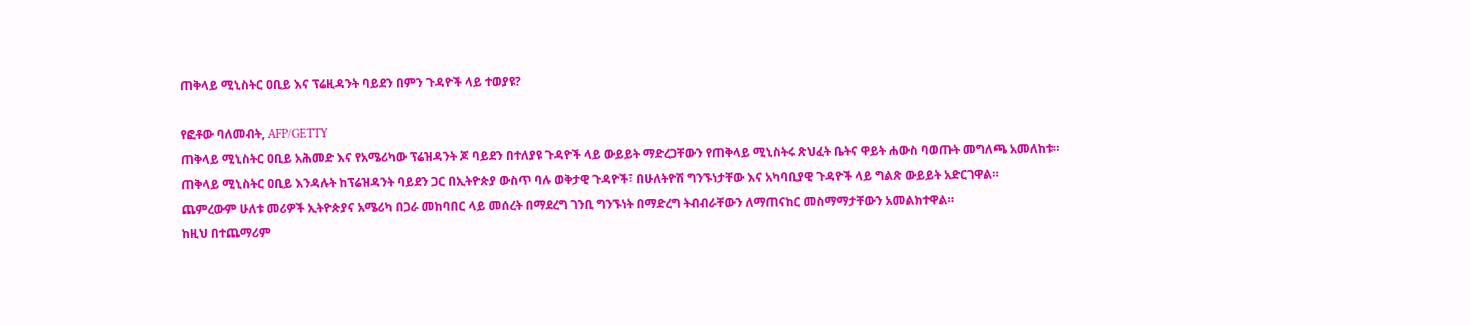ጠቅላይ ሚኒስትር ዐቢይ እና ፕሬዚዳንት ባይደን በምን ጉዳዮች ላይ ተወያዩ?

የፎቶው ባለመብት, AFP/GETTY
ጠቅላይ ሚኒስትር ዐቢይ አሕመድ እና የአሜሪካው ፕሬዝዳንት ጆ ባይደን በተለያዩ ጉዳዮች ላይ ውይይት ማድረጋቸውን የጠቅላይ ሚኒስትሩ ጽህፈት ቤትና ዋይት ሐውስ ባወጡት መግለጫ አመለከቱ።
ጠቅላይ ሚኒስትር ዐቢይ እንዳሉት ከፕሬዝዳንት ባይደን ጋር በኢትዮጵያ ውስጥ ባሉ ወቅታዊ ጉዳዮች፣ በሁለትዮሽ ግንኙነታቸው እና አካባቢያዊ ጉዳዮች ላይ ግልጽ ውይይት አድርገዋል።
ጨምረውም ሁለቱ መሪዎች ኢትዮጵያና አሜሪካ በጋራ መከባበር ላይ መሰረት በማደረግ ገንቢ ግንኙነት በማድረግ ትብብራቸውን ለማጠናከር መስማማታቸውን አመልክተዋል።
ከዚህ በተጨማሪም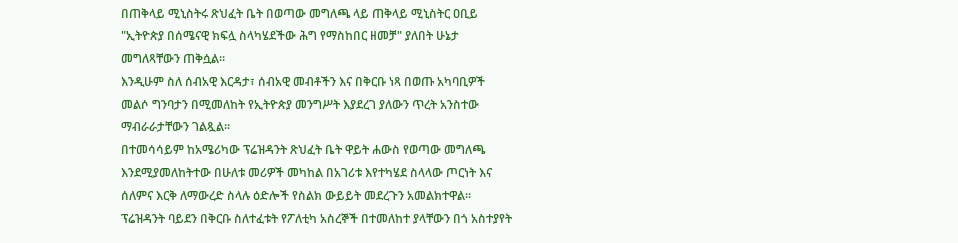በጠቅላይ ሚኒስትሩ ጽህፈት ቤት በወጣው መግለጫ ላይ ጠቅላይ ሚኒስትር ዐቢይ "ኢትዮጵያ በሰሜናዊ ክፍሏ ስላካሄደችው ሕግ የማስከበር ዘመቻ" ያለበት ሁኔታ መግለጻቸውን ጠቅሷል።
እንዲሁም ስለ ሰብአዊ እርዳታ፣ ሰብአዊ መብቶችን እና በቅርቡ ነጻ በወጡ አካባቢዎች መልሶ ግንባታን በሚመለከት የኢትዮጵያ መንግሥት እያደረገ ያለውን ጥረት አንስተው ማብራራታቸውን ገልጿል።
በተመሳሳይም ከአሜሪካው ፕሬዝዳንት ጽህፈት ቤት ዋይት ሐውስ የወጣው መግለጫ እንደሚያመለከትተው በሁለቱ መሪዎች መካከል በአገሪቱ እየተካሄደ ስላላው ጦርነት እና ሰለምና እርቅ ለማውረድ ስላሉ ዕድሎች የስልክ ውይይት መደረጉን አመልክተዋል።
ፕሬዝዳንት ባይደን በቅርቡ ስለተፈቱት የፖለቲካ አስረኞች በተመለከተ ያላቸውን በጎ አስተያየት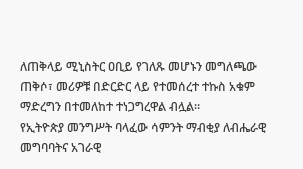ለጠቅላይ ሚኒስትር ዐቢይ የገለጹ መሆኑን መግለጫው ጠቅሶ፣ መሪዎቹ በድርድር ላይ የተመሰረተ ተኩስ አቁም ማድረግን በተመለከተ ተነጋግረዋል ብሏል።
የኢትዮጵያ መንግሥት ባላፈው ሳምንት ማብቂያ ለብሔራዊ መግባባትና አገራዊ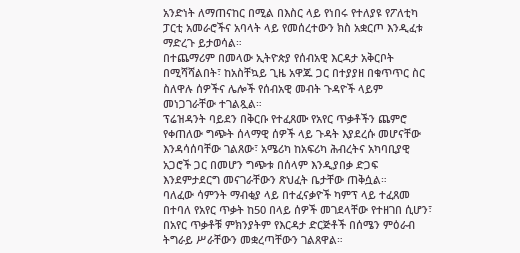አንድነት ለማጠናከር በሚል በእስር ላይ የነበሩ የተለያዩ የፖለቲካ ፓርቲ አመራሮችና አባላት ላይ የመሰረተውን ክስ አቋርጦ እንዲፈቱ ማድረጉ ይታወሳል።
በተጨማሪም በመላው ኢትዮጵያ የሰብአዊ እርዳታ አቅርቦት በሚሻሻልበት፣ ከአስቸኳይ ጊዜ አዋጁ ጋር በተያያዘ በቁጥጥር ስር ስለዋሉ ሰዎችና ሌሎች የሰብአዊ መብት ጉዳዮች ላይም መነጋገራቸው ተገልጿል።
ፕሬዝዳንት ባይደን በቅርቡ የተፈጸሙ የአየር ጥቃቶችን ጨምሮ የቀጠለው ግጭት ሰላማዊ ሰዎች ላይ ጉዳት እያደረሱ መሆናቸው እንዳሳሰባቸው ገልጸው፣ አሜሪካ ከአፍሪካ ሕብረትና አካባቢያዊ አጋሮች ጋር በመሆን ግጭቱ በሰላም እንዲያበቃ ድጋፍ እንደምታደርግ መናገራቸውን ጽህፈት ቤታቸው ጠቅሷል።
ባለፈው ሳምንት ማብቂያ ላይ በተፈናቃዮች ካምፕ ላይ ተፈጸመ በተባለ የአየር ጥቃት ከ50 በላይ ሰዎች መገደላቸው የተዘገበ ሲሆን፣ በአየር ጥቃቶቹ ምክንያትም የእርዳታ ድርጅቶች በሰሜን ምዕራብ ትግራይ ሥራቸውን መቋረጣቸውን ገልጸዋል።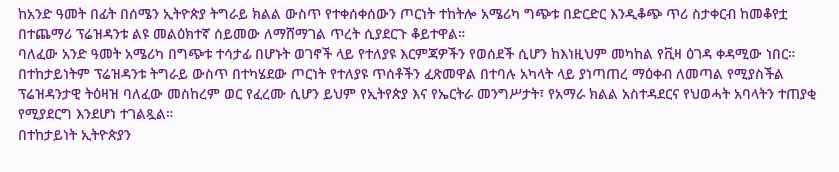ከአንድ ዓመት በፊት በሰሜን ኢትዮጵያ ትግራይ ክልል ውስጥ የተቀሰቀሰውን ጦርነት ተከትሎ አሜሪካ ግጭቱ በድርድር እንዲቆጭ ጥሪ ስታቀርብ ከመቆየቷ በተጨማሪ ፕሬዝዳንቱ ልዩ መልዕክተኛ ሰይመው ለማሸማገል ጥረት ሲያደርጉ ቆይተዋል።
ባለፈው አንድ ዓመት አሜሪካ በግጭቱ ተሳታፊ በሆኑት ወገኖች ላይ የተለያዩ እርምጃዎችን የወሰደች ሲሆን ከእነዚህም መካከል የቪዛ ዕገዳ ቀዳሚው ነበር።
በተከታይነትም ፕሬዝዳንቱ ትግራይ ውስጥ በተካሄደው ጦርነት የተለያዩ ጥሰቶችን ፈጽመዋል በተባሉ አካላት ላይ ያነጣጠረ ማዕቀብ ለመጣል የሚያስችል ፕሬዝዳንታዊ ትዕዛዝ ባለፈው መስከረም ወር የፈረሙ ሲሆን ይህም የኢትየጵያ እና የኤርትራ መንግሥታት፣ የአማራ ክልል አስተዳደርና የህወሓት አባላትን ተጠያቂ የሚያደርግ እንደሆነ ተገልጿል።
በተከታይነት ኢትዮጵያን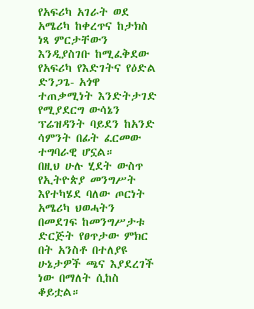የአፍሪካ አገራት ወደ አሜሪካ ከቀረጥና ከታክስ ነጻ ምርታቸውን እንዲያስገቡ ከሚፈቅደው የአፍሪካ የእድገትና የዕድል ድንጋጌ- አጎዋ ተጠቃሚነት እንድትታገድ የሚያደርግ ውሳኔን ፕሬዝዳንት ባይደን ከአንድ ሳምንት በፊት ፈርመው ተግባራዊ ሆኗል።
በዚህ ሁሉ ሂደት ውስጥ የኢትዮጵያ መንግሥት እየተካሄደ ባለው ጦርነት አሜሪካ ህወሓትን በመደገፍ ከመንግሥታቱ ድርጅት የፀጥታው ምክር በት አንስቶ በተለያዩ ሁኔታዎች ጫና እያደረገች ነው በማለት ሲከስ ቆይቷል።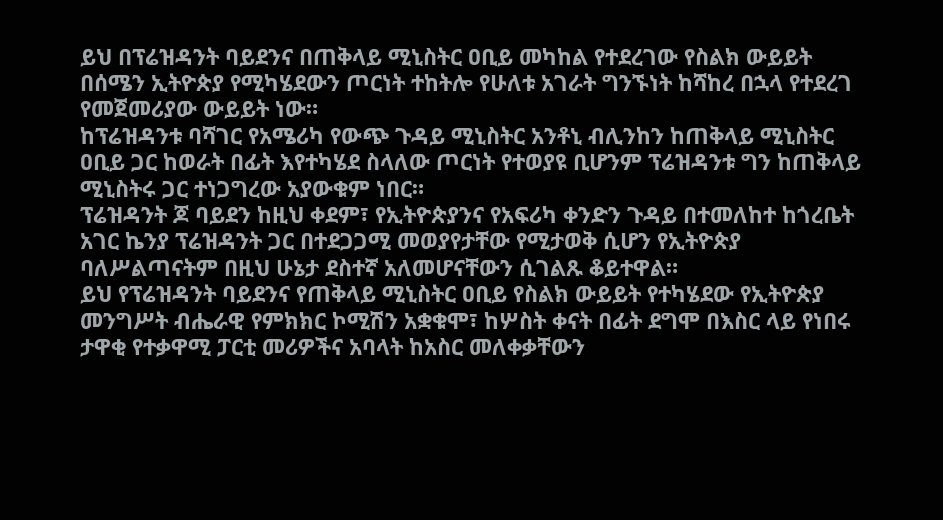ይህ በፕሬዝዳንት ባይደንና በጠቅላይ ሚኒስትር ዐቢይ መካከል የተደረገው የስልክ ውይይት በሰሜን ኢትዮጵያ የሚካሄደውን ጦርነት ተከትሎ የሁለቱ አገራት ግንኙነት ከሻከረ በኋላ የተደረገ የመጀመሪያው ውይይት ነው።
ከፕሬዝዳንቱ ባሻገር የአሜሪካ የውጭ ጉዳይ ሚኒስትር አንቶኒ ብሊንከን ከጠቅላይ ሚኒስትር ዐቢይ ጋር ከወራት በፊት እየተካሄደ ስላለው ጦርነት የተወያዩ ቢሆንም ፕሬዝዳንቱ ግን ከጠቅላይ ሚኒስትሩ ጋር ተነጋግረው አያውቁም ነበር።
ፕሬዝዳንት ጆ ባይደን ከዚህ ቀደም፣ የኢትዮጵያንና የአፍሪካ ቀንድን ጉዳይ በተመለከተ ከጎረቤት አገር ኬንያ ፕሬዝዳንት ጋር በተደጋጋሚ መወያየታቸው የሚታወቅ ሲሆን የኢትዮጵያ ባለሥልጣናትም በዚህ ሁኔታ ደስተኛ አለመሆናቸውን ሲገልጹ ቆይተዋል።
ይህ የፕሬዝዳንት ባይደንና የጠቅላይ ሚኒስትር ዐቢይ የስልክ ውይይት የተካሄደው የኢትዮጵያ መንግሥት ብሔራዊ የምክክር ኮሚሽን አቋቁሞ፣ ከሦስት ቀናት በፊት ደግሞ በእስር ላይ የነበሩ ታዋቂ የተቃዋሚ ፓርቲ መሪዎችና አባላት ከአስር መለቀቃቸውን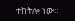ተከትሎ ነው።